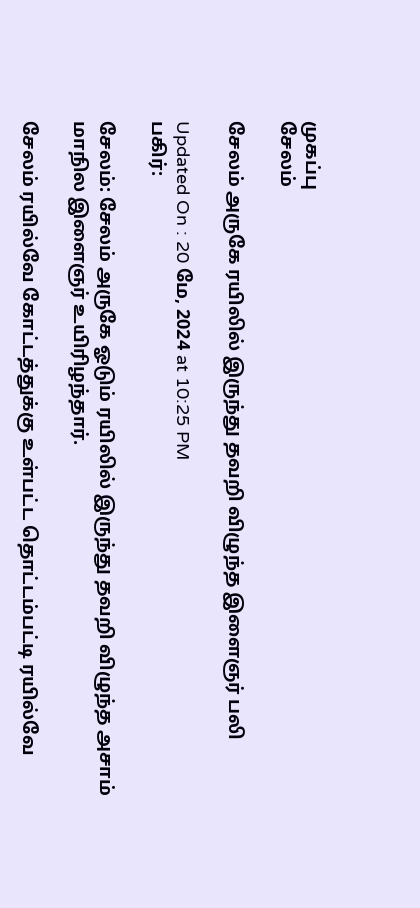முகப்பு
சேலம்

சேலம் அருகே ரயிலில் இருந்து தவறி விழுந்த இளைஞர் பலி

Updated On : 20 மே, 2024 at 10:25 PM
பகிர்:

சேலம்: சேலம் அருகே ஓடும் ரயிலில் இருந்து தவறி விழுந்த அசாம் மாநில இளைஞர் உயிரிழந்தார்.

சேலம் ரயில்வே கோட்டத்துக்கு உள்பட்ட தொட்டம்பட்டி ரயில்வே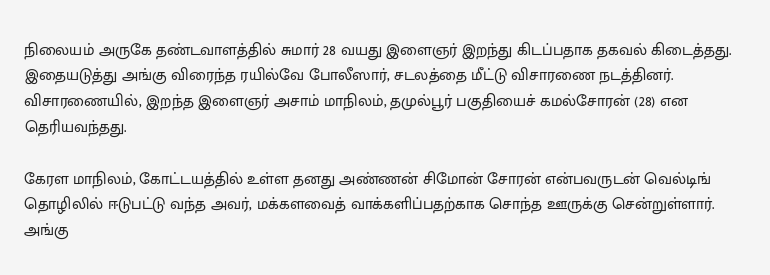நிலையம் அருகே தண்டவாளத்தில் சுமார் 28 வயது இளைஞர் இறந்து கிடப்பதாக தகவல் கிடைத்தது. இதையடுத்து அங்கு விரைந்த ரயில்வே போலீஸார், சடலத்தை மீட்டு விசாரணை நடத்தினர். விசாரணையில், இறந்த இளைஞர் அசாம் மாநிலம், தமுல்பூர் பகுதியைச் கமல்சோரன் (28) என தெரியவந்தது.

கேரள மாநிலம், கோட்டயத்தில் உள்ள தனது அண்ணன் சிமோன் சோரன் என்பவருடன் வெல்டிங் தொழிலில் ஈடுபட்டு வந்த அவர், மக்களவைத் வாக்களிப்பதற்காக சொந்த ஊருக்கு சென்றுள்ளார். அங்கு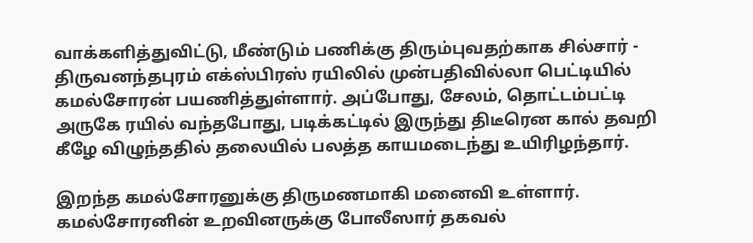வாக்களித்துவிட்டு, மீண்டும் பணிக்கு திரும்புவதற்காக சில்சார் - திருவனந்தபுரம் எக்ஸ்பிரஸ் ரயிலில் முன்பதிவில்லா பெட்டியில் கமல்சோரன் பயணித்துள்ளார். அப்போது, சேலம், தொட்டம்பட்டி அருகே ரயில் வந்தபோது, படிக்கட்டில் இருந்து திடீரென கால் தவறி கீழே விழுந்ததில் தலையில் பலத்த காயமடைந்து உயிரிழந்தார்.

இறந்த கமல்சோரனுக்கு திருமணமாகி மனைவி உள்ளார். கமல்சோரனின் உறவினருக்கு போலீஸார் தகவல்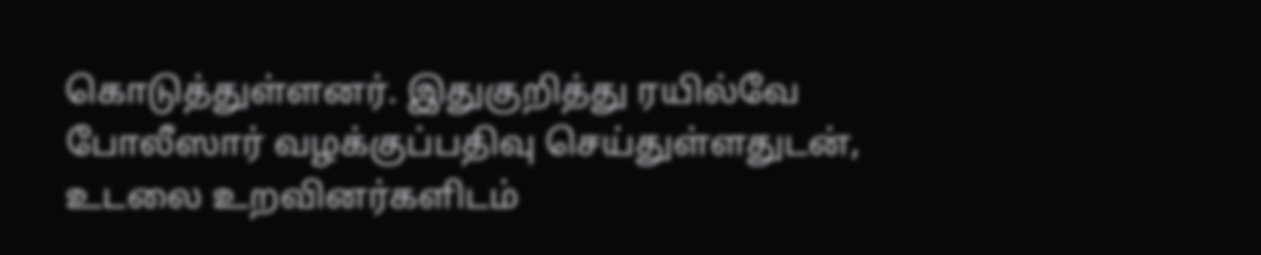கொடுத்துள்ளனர். இதுகுறித்து ரயில்வே போலீஸார் வழக்குப்பதிவு செய்துள்ளதுடன், உடலை உறவினர்களிடம்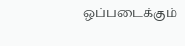ஒப்படைக்கும்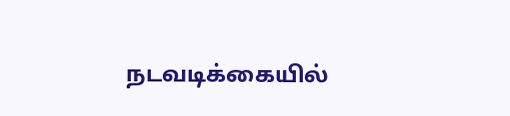நடவடிக்கையில்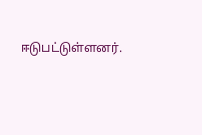ஈடுபட்டுள்ளனர்.